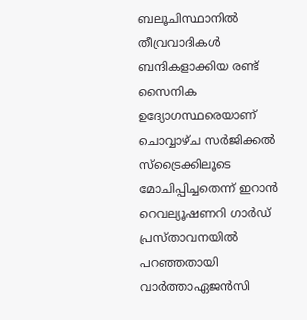ബലൂചിസ്ഥാനില്‍ തീവ്രവാദികള്‍ ബന്ദികളാക്കിയ രണ്ട് സൈനിക ഉദ്യോഗസ്ഥരെയാണ് ചൊവ്വാഴ്ച സര്‍ജിക്കല്‍ സ്‌ട്രൈക്കിലൂടെ മോചിപ്പിച്ചതെന്ന് ഇറാന്‍ റെവല്യൂഷണറി ഗാര്‍ഡ് പ്രസ്താവനയില്‍ പറഞ്ഞതായി വാര്‍ത്താഏജന്‍സി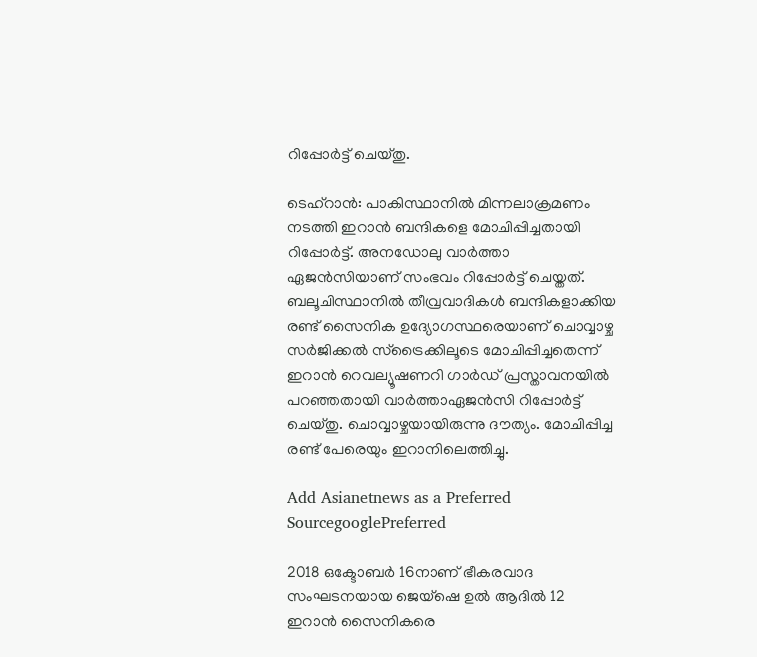റിപ്പോര്‍ട്ട് ചെയ്തു.

ടെഹ്‌റാന്‍: പാകിസ്ഥാനില്‍ മിന്നലാക്രമണം നടത്തി ഇറാന്‍ ബന്ദികളെ മോചിപ്പിച്ചതായി റിപ്പോര്‍ട്ട്. അനഡോലു വാര്‍ത്താ ഏജന്‍സിയാണ് സംഭവം റിപ്പോര്‍ട്ട് ചെയ്തത്. ബലൂചിസ്ഥാനില്‍ തീവ്രവാദികള്‍ ബന്ദികളാക്കിയ രണ്ട് സൈനിക ഉദ്യോഗസ്ഥരെയാണ് ചൊവ്വാഴ്ച സര്‍ജിക്കല്‍ സ്‌ട്രൈക്കിലൂടെ മോചിപ്പിച്ചതെന്ന് ഇറാന്‍ റെവല്യൂഷണറി ഗാര്‍ഡ് പ്രസ്താവനയില്‍ പറഞ്ഞതായി വാര്‍ത്താഏജന്‍സി റിപ്പോര്‍ട്ട് ചെയ്തു. ചൊവ്വാഴ്ചയായിരുന്നു ദൗത്യം. മോചിപ്പിച്ച രണ്ട് പേരെയും ഇറാനിലെത്തിച്ചു.

Add Asianetnews as a Preferred SourcegooglePreferred

2018 ഒക്ടോബര്‍ 16നാണ് ഭീകരവാദ സംഘടനയായ ജെയ്‌ഷെ ഉല്‍ ആദില്‍ 12 ഇറാന്‍ സൈനികരെ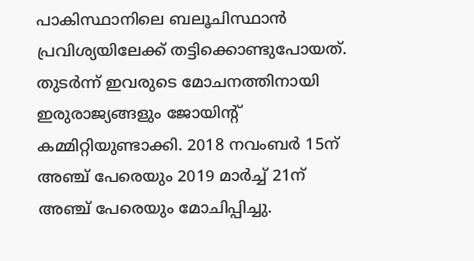പാകിസ്ഥാനിലെ ബലൂചിസ്ഥാന്‍ പ്രവിശ്യയിലേക്ക് തട്ടിക്കൊണ്ടുപോയത്. തുടര്‍ന്ന് ഇവരുടെ മോചനത്തിനായി ഇരുരാജ്യങ്ങളും ജോയിന്റ് കമ്മിറ്റിയുണ്ടാക്കി. 2018 നവംബര്‍ 15ന് അഞ്ച് പേരെയും 2019 മാര്‍ച്ച് 21ന് അഞ്ച് പേരെയും മോചിപ്പിച്ചു.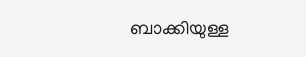ബാക്കിയുള്ള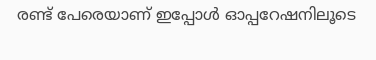രണ്ട് പേരെയാണ് ഇപ്പോള്‍ ഓപ്പറേഷനിലൂടെ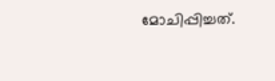മോചിപ്പിച്ചത്.